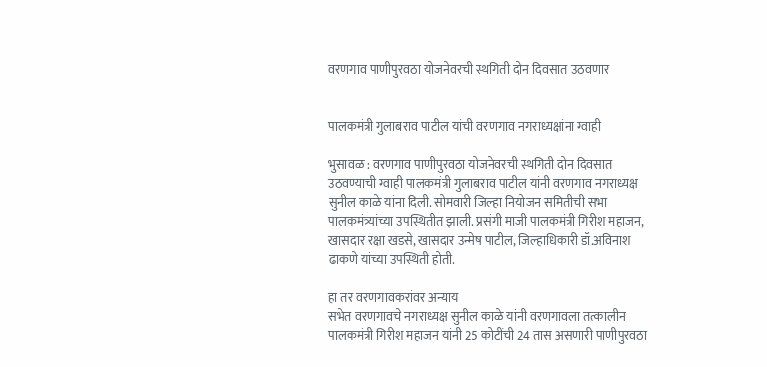वरणगाव पाणीपुरवठा योजनेवरची स्थगिती दोन दिवसात उठवणार


पालकमंत्री गुलाबराव पाटील यांची वरणगाव नगराध्यक्षांना ग्वाही

भुसावळ : वरणगाव पाणीपुरवठा योजनेवरची स्थगिती दोन दिवसात उठवण्याची ग्वाही पालकमंत्री गुलाबराव पाटील यांनी वरणगाव नगराध्यक्ष सुनील काळे यांना दिली. सोमवारी जिल्हा नियोजन समितीची सभा पालकमंत्र्यांच्या उपस्थितीत झाली. प्रसंगी माजी पालकमंत्री गिरीश महाजन, खासदार रक्षा खडसे, खासदार उन्मेष पाटील, जिल्हाधिकारी डॉ.अविनाश ढाकणे यांच्या उपस्थिती होती.

हा तर वरणगावकरांवर अन्याय
सभेत वरणगावचे नगराध्यक्ष सुनील काळे यांनी वरणगावला तत्कालीन पालकमंत्री गिरीश महाजन यांनी 25 कोटींची 24 तास असणारी पाणीपुरवठा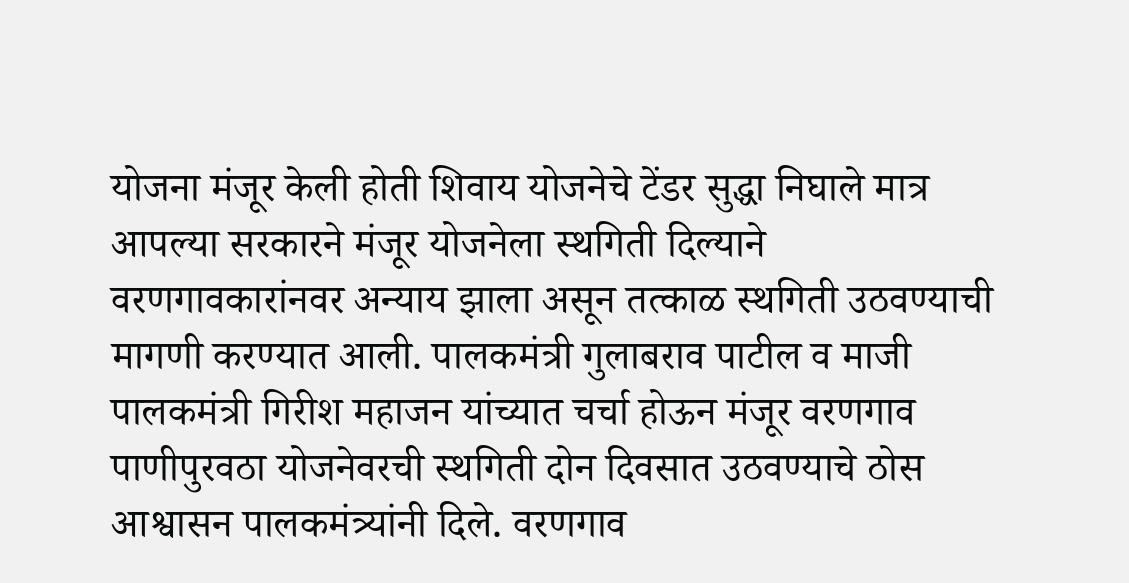योजना मंजूर केली होती शिवाय योजनेचे टेंडर सुद्धा निघाले मात्र आपल्या सरकारने मंजूर योजनेला स्थगिती दिल्याने वरणगावकारांनवर अन्याय झाला असून तत्काळ स्थगिती उठवण्याची मागणी करण्यात आली. पालकमंत्री गुलाबराव पाटील व माजी पालकमंत्री गिरीश महाजन यांच्यात चर्चा होऊन मंजूर वरणगाव पाणीपुरवठा योजनेवरची स्थगिती दोन दिवसात उठवण्याचे ठोस आश्वासन पालकमंत्र्यांनी दिले. वरणगाव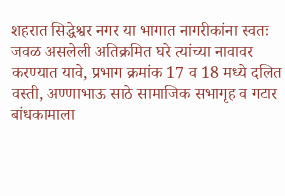शहरात सिद्धेश्वर नगर या भागात नागरीकांना स्वतः जवळ असलेली अतिक्रमित घरे त्यांच्या नावावर करण्यात यावे, प्रभाग क्रमांक 17 व 18 मध्ये दलित वस्ती, अण्णाभाऊ साठे सामाजिक सभागृह व गटार बांधकामाला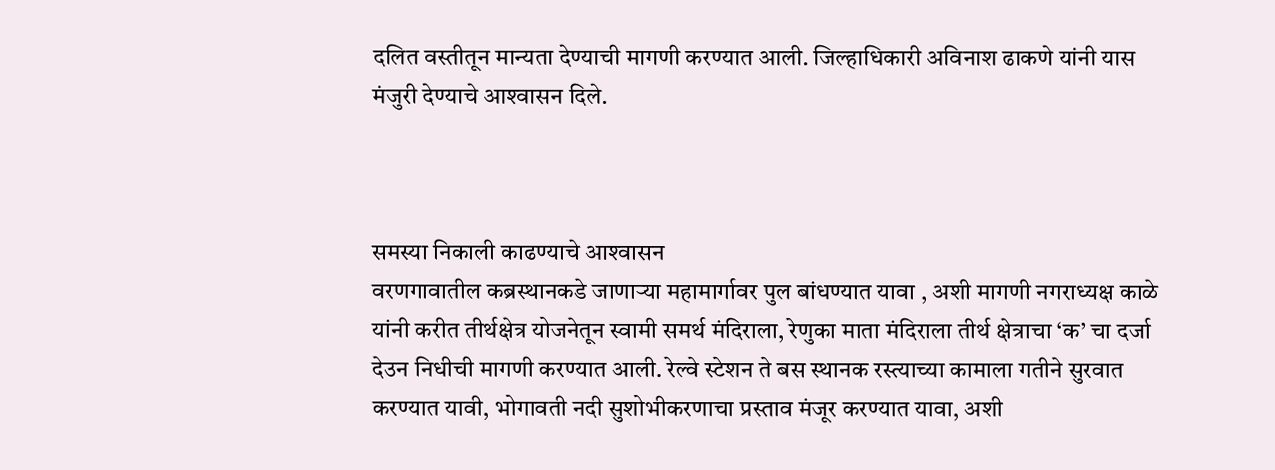दलित वस्तीतून मान्यता देण्याची मागणी करण्यात आली. जिल्हाधिकारी अविनाश ढाकणे यांनी यास मंजुरी देण्याचे आश्‍वासन दिले.



समस्या निकाली काढण्याचे आश्‍वासन
वरणगावातील कब्रस्थानकडे जाणार्‍या महामार्गावर पुल बांधण्यात यावा , अशी मागणी नगराध्यक्ष काळे यांनी करीत तीर्थक्षेत्र योजनेतून स्वामी समर्थ मंदिराला, रेणुका माता मंदिराला तीर्थ क्षेत्राचा ‘क’ चा दर्जा देउन निधीची मागणी करण्यात आली. रेल्वे स्टेशन ते बस स्थानक रस्त्याच्या कामाला गतीने सुरवात करण्यात यावी, भोगावती नदी सुशोभीकरणाचा प्रस्ताव मंजूर करण्यात यावा, अशी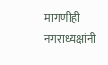मागणीही नगराध्यक्षांनी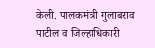केली. पालकमंत्री गुलाबराव पाटील व जिल्हाधिकारी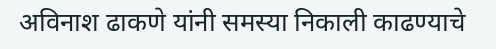अविनाश ढाकणे यांनी समस्या निकाली काढण्याचे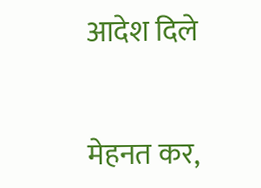आदेश दिले


मेहनत कर,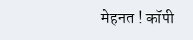मेहनत ! कॉपी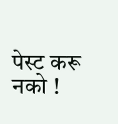पेस्ट करू नको !